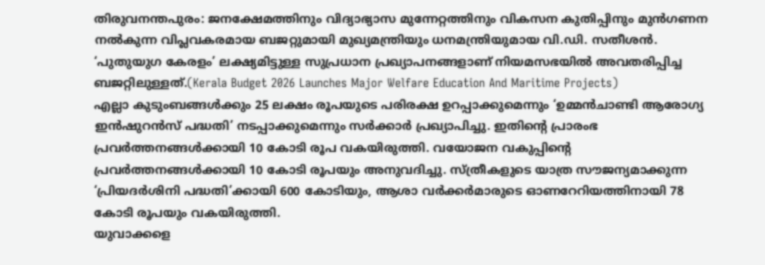തിരുവനന്തപുരം: ജനക്ഷേമത്തിനും വിദ്യാഭ്യാസ മുന്നേറ്റത്തിനും വികസന കുതിപ്പിനും മുൻഗണന നൽകുന്ന വിപ്ലവകരമായ ബജറ്റുമായി മുഖ്യമന്ത്രിയും ധനമന്ത്രിയുമായ വി.ഡി. സതീശൻ. ‘പുതുയുഗ കേരളം’ ലക്ഷ്യമിട്ടുള്ള സുപ്രധാന പ്രഖ്യാപനങ്ങളാണ് നിയമസഭയിൽ അവതരിപ്പിച്ച ബജറ്റിലുള്ളത്.(Kerala Budget 2026 Launches Major Welfare Education And Maritime Projects)
എല്ലാ കുടുംബങ്ങൾക്കും 25 ലക്ഷം രൂപയുടെ പരിരക്ഷ ഉറപ്പാക്കുമെന്നും ‘ഉമ്മൻചാണ്ടി ആരോഗ്യ ഇൻഷുറൻസ് പദ്ധതി’ നടപ്പാക്കുമെന്നും സർക്കാർ പ്രഖ്യാപിച്ചു. ഇതിന്റെ പ്രാരംഭ പ്രവർത്തനങ്ങൾക്കായി 10 കോടി രൂപ വകയിരുത്തി. വയോജന വകുപ്പിന്റെ പ്രവർത്തനങ്ങൾക്കായി 10 കോടി രൂപയും അനുവദിച്ചു. സ്ത്രീകളുടെ യാത്ര സൗജന്യമാക്കുന്ന ‘പ്രിയദർശിനി പദ്ധതി’ക്കായി 600 കോടിയും, ആശാ വർക്കർമാരുടെ ഓണറേറിയത്തിനായി 78 കോടി രൂപയും വകയിരുത്തി.
യുവാക്കളെ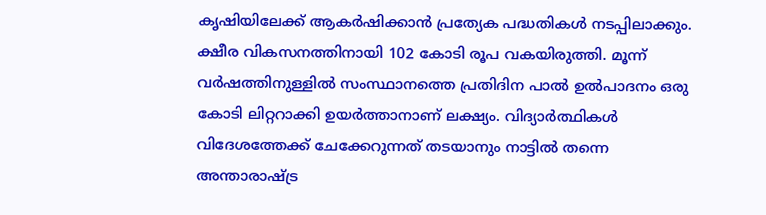കൃഷിയിലേക്ക് ആകർഷിക്കാൻ പ്രത്യേക പദ്ധതികൾ നടപ്പിലാക്കും. ക്ഷീര വികസനത്തിനായി 102 കോടി രൂപ വകയിരുത്തി. മൂന്ന് വർഷത്തിനുള്ളിൽ സംസ്ഥാനത്തെ പ്രതിദിന പാൽ ഉൽപാദനം ഒരു കോടി ലിറ്ററാക്കി ഉയർത്താനാണ് ലക്ഷ്യം. വിദ്യാർത്ഥികൾ വിദേശത്തേക്ക് ചേക്കേറുന്നത് തടയാനും നാട്ടിൽ തന്നെ അന്താരാഷ്ട്ര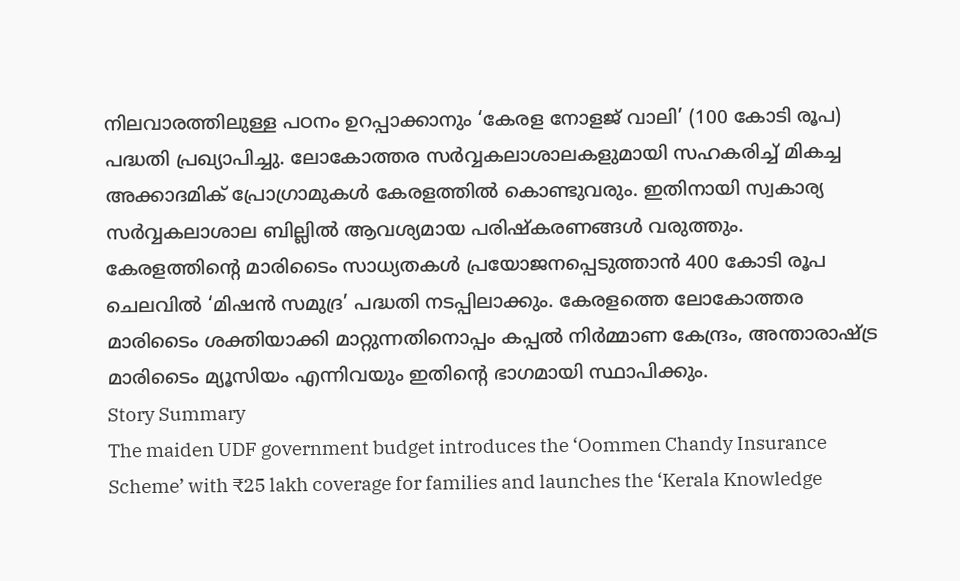നിലവാരത്തിലുള്ള പഠനം ഉറപ്പാക്കാനും ‘കേരള നോളജ് വാലി’ (100 കോടി രൂപ) പദ്ധതി പ്രഖ്യാപിച്ചു. ലോകോത്തര സർവ്വകലാശാലകളുമായി സഹകരിച്ച് മികച്ച അക്കാദമിക് പ്രോഗ്രാമുകൾ കേരളത്തിൽ കൊണ്ടുവരും. ഇതിനായി സ്വകാര്യ സർവ്വകലാശാല ബില്ലിൽ ആവശ്യമായ പരിഷ്കരണങ്ങൾ വരുത്തും.
കേരളത്തിന്റെ മാരിടൈം സാധ്യതകൾ പ്രയോജനപ്പെടുത്താൻ 400 കോടി രൂപ ചെലവിൽ ‘മിഷൻ സമുദ്ര’ പദ്ധതി നടപ്പിലാക്കും. കേരളത്തെ ലോകോത്തര മാരിടൈം ശക്തിയാക്കി മാറ്റുന്നതിനൊപ്പം കപ്പൽ നിർമ്മാണ കേന്ദ്രം, അന്താരാഷ്ട്ര മാരിടൈം മ്യൂസിയം എന്നിവയും ഇതിന്റെ ഭാഗമായി സ്ഥാപിക്കും.
Story Summary
The maiden UDF government budget introduces the ‘Oommen Chandy Insurance Scheme’ with ₹25 lakh coverage for families and launches the ‘Kerala Knowledge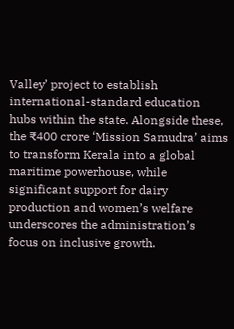Valley’ project to establish international-standard education hubs within the state. Alongside these, the ₹400 crore ‘Mission Samudra’ aims to transform Kerala into a global maritime powerhouse, while significant support for dairy production and women’s welfare underscores the administration’s focus on inclusive growth.